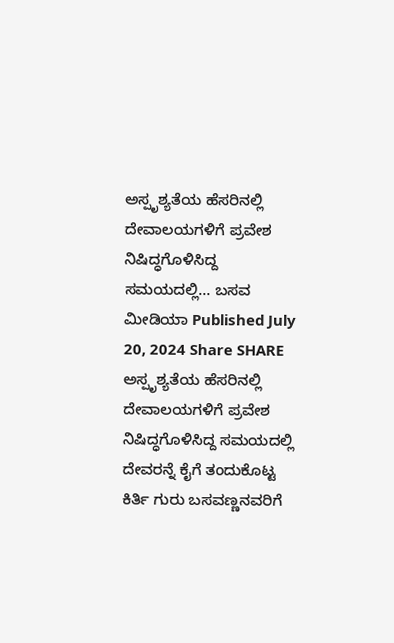ಅಸ್ಪೃಶ್ಯತೆಯ ಹೆಸರಿನಲ್ಲಿ ದೇವಾಲಯಗಳಿಗೆ ಪ್ರವೇಶ ನಿಷಿದ್ಧಗೊಳಿಸಿದ್ದ ಸಮಯದಲ್ಲಿ… ಬಸವ ಮೀಡಿಯಾ Published July 20, 2024 Share SHARE ಅಸ್ಪೃಶ್ಯತೆಯ ಹೆಸರಿನಲ್ಲಿ ದೇವಾಲಯಗಳಿಗೆ ಪ್ರವೇಶ ನಿಷಿದ್ಧಗೊಳಿಸಿದ್ದ ಸಮಯದಲ್ಲಿ ದೇವರನ್ನೆ ಕೈಗೆ ತಂದುಕೊಟ್ಟ ಕಿರ್ತಿ ಗುರು ಬಸವಣ್ಣನವರಿಗೆ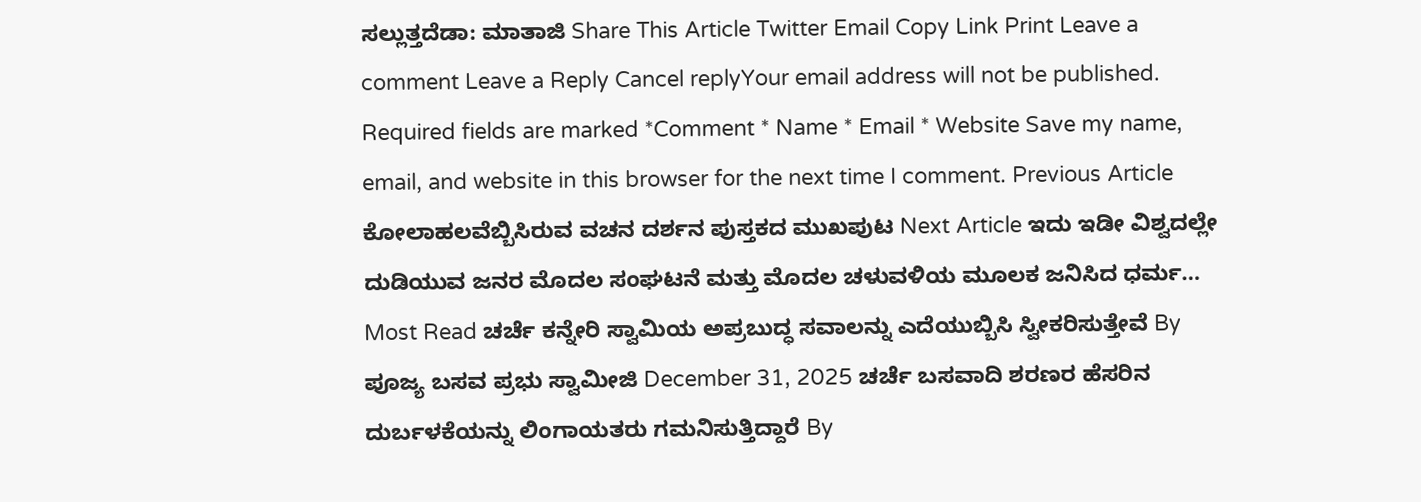ಸಲ್ಲುತ್ತದೆಡಾ: ಮಾತಾಜಿ Share This Article Twitter Email Copy Link Print Leave a comment Leave a Reply Cancel replyYour email address will not be published. Required fields are marked *Comment * Name * Email * Website Save my name, email, and website in this browser for the next time I comment. Previous Article ಕೋಲಾಹಲವೆಬ್ಬಿಸಿರುವ ವಚನ ದರ್ಶನ ಪುಸ್ತಕದ ಮುಖಪುಟ Next Article ಇದು ಇಡೀ ವಿಶ್ವದಲ್ಲೇ ದುಡಿಯುವ ಜನರ ಮೊದಲ ಸಂಘಟನೆ ಮತ್ತು ಮೊದಲ ಚಳುವಳಿಯ ಮೂಲಕ ಜನಿಸಿದ ಧರ್ಮ… Most Read ಚರ್ಚೆ ಕನ್ನೇರಿ ಸ್ವಾಮಿಯ ಅಪ್ರಬುದ್ಧ ಸವಾಲನ್ನು ಎದೆಯುಬ್ಬಿಸಿ ಸ್ವೀಕರಿಸುತ್ತೇವೆ By ಪೂಜ್ಯ ಬಸವ ಪ್ರಭು ಸ್ವಾಮೀಜಿ December 31, 2025 ಚರ್ಚೆ ಬಸವಾದಿ ಶರಣರ ಹೆಸರಿನ ದುರ್ಬಳಕೆಯನ್ನು ಲಿಂಗಾಯತರು ಗಮನಿಸುತ್ತಿದ್ದಾರೆ By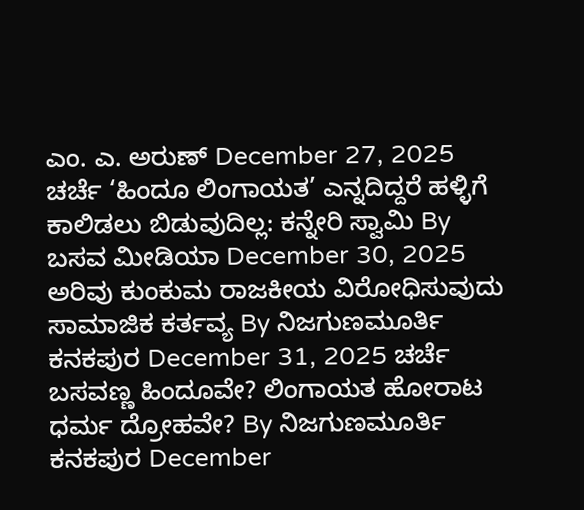ಎಂ. ಎ. ಅರುಣ್ December 27, 2025 ಚರ್ಚೆ ‘ಹಿಂದೂ ಲಿಂಗಾಯತ’ ಎನ್ನದಿದ್ದರೆ ಹಳ್ಳಿಗೆ ಕಾಲಿಡಲು ಬಿಡುವುದಿಲ್ಲ: ಕನ್ನೇರಿ ಸ್ವಾಮಿ By ಬಸವ ಮೀಡಿಯಾ December 30, 2025 ಅರಿವು ಕುಂಕುಮ ರಾಜಕೀಯ ವಿರೋಧಿಸುವುದು ಸಾಮಾಜಿಕ ಕರ್ತವ್ಯ By ನಿಜಗುಣಮೂರ್ತಿ ಕನಕಪುರ December 31, 2025 ಚರ್ಚೆ ಬಸವಣ್ಣ ಹಿಂದೂವೇ? ಲಿಂಗಾಯತ ಹೋರಾಟ ಧರ್ಮ ದ್ರೋಹವೇ? By ನಿಜಗುಣಮೂರ್ತಿ ಕನಕಪುರ December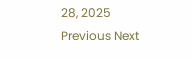28, 2025 Previous Next